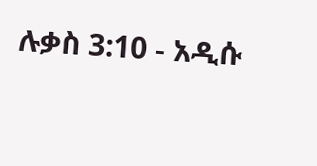ሉቃስ 3:10 - አዲሱ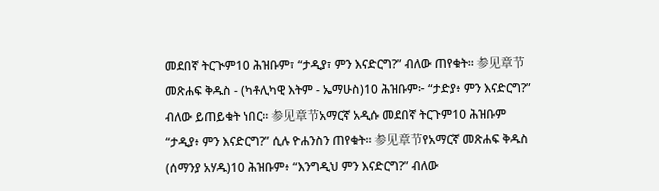መደበኛ ትርጒም10 ሕዝቡም፣ “ታዲያ፣ ምን እናድርግ?” ብለው ጠየቁት። 参见章节መጽሐፍ ቅዱስ - (ካቶሊካዊ እትም - ኤማሁስ)10 ሕዝቡም፦ “ታድያ፥ ምን እናድርግ?” ብለው ይጠይቁት ነበር። 参见章节አማርኛ አዲሱ መደበኛ ትርጉም10 ሕዝቡም “ታዲያ፥ ምን እናድርግ?” ሲሉ ዮሐንስን ጠየቁት። 参见章节የአማርኛ መጽሐፍ ቅዱስ (ሰማንያ አሃዱ)10 ሕዝቡም፥ “እንግዲህ ምን እናድርግ?” ብለው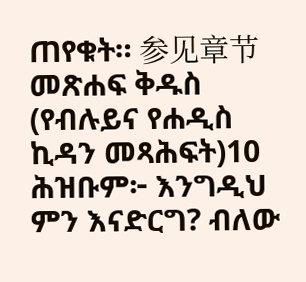ጠየቁት። 参见章节መጽሐፍ ቅዱስ (የብሉይና የሐዲስ ኪዳን መጻሕፍት)10 ሕዝቡም፦ እንግዲህ ምን እናድርግ? ብለው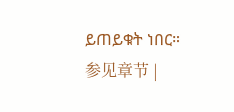ይጠይቁት ነበር። 参见章节 |